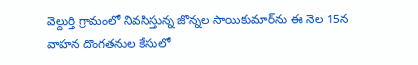వెల్దుర్తి గ్రామంలో నివసిస్తున్న జొన్నల సాయికుమార్‌ను ఈ నెల 15న వాహన దొంగతనుల కేసులో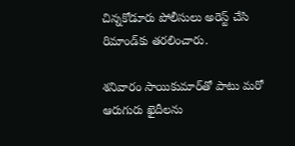చిన్నకోడూరు పోలీసులు అరెస్ట్ చేసి రిమాండ్‌కు తరలించారు.

శనివారం సాయికుమార్‌తో పాటు మరో ఆరుగురు ఖైదీలను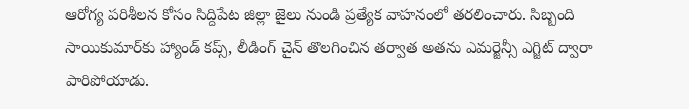ఆరోగ్య పరిశీలన కోసం సిద్దిపేట జిల్లా జైలు నుండి ప్రత్యేక వాహనంలో తరలించారు. సిబ్బంది సాయికుమార్‌కు హ్యాండ్ కప్స్, లీడింగ్ చైన్ తొలగించిన తర్వాత అతను ఎమర్జెన్సీ ఎగ్జిట్ ద్వారా పారిపోయాడు.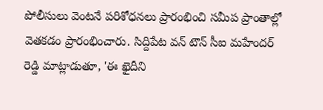పోలీసులు వెంటనే పరిశోధనలు ప్రారంభించి సమీప ప్రాంతాల్లో వెతకడం ప్రారంభించారు. సిద్దిపేట వన్ టౌన్ సీఐ మహేందర్ రెడ్డి మాట్లాడుతూ, 'ఈ ఖైదీని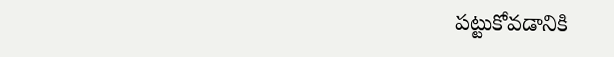పట్టుకోవడానికి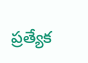ప్రత్యేక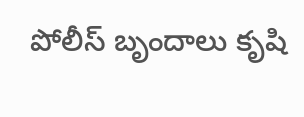పోలీస్ బృందాలు కృషి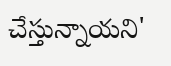చేస్తున్నాయని'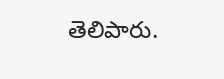తెలిపారు.